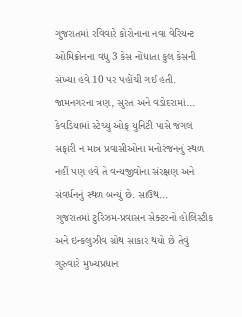ગુજરાતમાં રવિવારે કોરોનાના નવા વેરિયન્ટ ઓમિક્રોનના વધુ 3 કેસ નોંધાતા કુલ કેસની સંખ્યા હવે 10 પર પહોંચી ગઈ હતી. જામનગરના ત્રણ, સુરત અને વડોદરામાં...
કેવડિયામાં સ્ટેચ્યુ ઓફ યુનિટી પાસે જંગલ સફારી ન માત્ર પ્રવાસીઓના મનોરંજનનું સ્થળ નહીં પણ હવે તે વન્યજીવોના સંરક્ષણ અને સંવર્ધનનું સ્થળ બન્યું છે. સાઉથ...
ગુજરાતમાં ટુરિઝમ-પ્રવાસન સેક્ટરનો હોલિસ્ટીક અને ઇન્કલુઝીવ ગ્રોથ સાકાર થયો છે તેવું ગુરુવારે મુખ્યપ્રધાન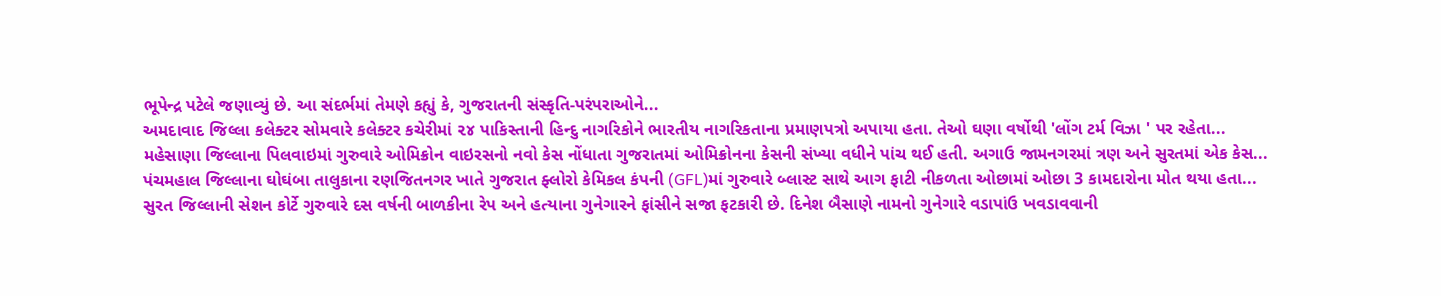ભૂપેન્દ્ર પટેલે જણાવ્યું છે. આ સંદર્ભમાં તેમણે કહ્યું કે, ગુજરાતની સંસ્કૃતિ-પરંપરાઓને...
અમદાવાદ જિલ્લા કલેક્ટર સોમવારે કલેક્ટર કચેરીમાં ૨૪ પાકિસ્તાની હિન્દુ નાગરિકોને ભારતીય નાગરિકતાના પ્રમાણપત્રો અપાયા હતા. તેઓ ઘણા વર્ષોથી 'લોંગ ટર્મ વિઝા ' પર રહેતા...
મહેસાણા જિલ્લાના પિલવાઇમાં ગુરુવારે ઓમિક્રોન વાઇરસનો નવો કેસ નોંધાતા ગુજરાતમાં ઓમિક્રોનના કેસની સંખ્યા વધીને પાંચ થઈ હતી. અગાઉ જામનગરમાં ત્રણ અને સુરતમાં એક કેસ...
પંચમહાલ જિલ્લાના ઘોઘંબા તાલુકાના રણજિતનગર ખાતે ગુજરાત ફ્લોરો કેમિકલ કંપની (GFL)માં ગુરુવારે બ્લાસ્ટ સાથે આગ ફાટી નીકળતા ઓછામાં ઓછા 3 કામદારોના મોત થયા હતા...
સુરત જિલ્લાની સેશન કોર્ટે ગુરુવારે દસ વર્ષની બાળકીના રેપ અને હત્યાના ગુનેગારને ફાંસીને સજા ફટકારી છે. દિનેશ બૈસાણે નામનો ગુનેગારે વડાપાંઉ ખવડાવવાની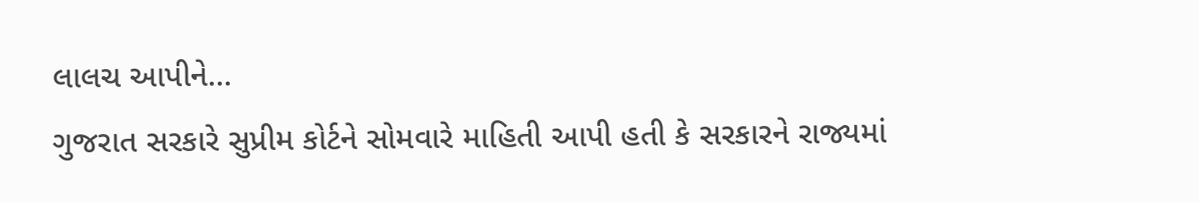લાલચ આપીને...
ગુજરાત સરકારે સુપ્રીમ કોર્ટને સોમવારે માહિતી આપી હતી કે સરકારને રાજ્યમાં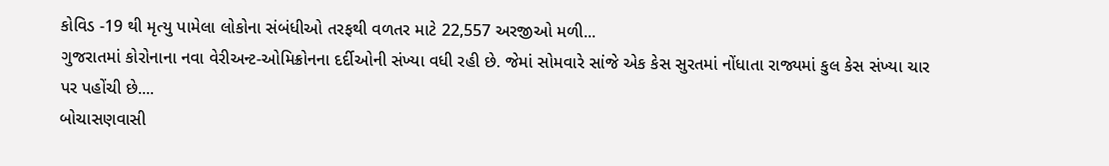કોવિડ -19 થી મૃત્યુ પામેલા લોકોના સંબંધીઓ તરફથી વળતર માટે 22,557 અરજીઓ મળી...
ગુજરાતમાં કોરોનાના નવા વેરીઅન્ટ-ઓમિક્રોનના દર્દીઓની સંખ્યા વધી રહી છે. જેમાં સોમવારે સાંજે એક કેસ સુરતમાં નોંધાતા રાજ્યમાં કુલ કેસ સંખ્યા ચાર પર પહોંચી છે....
બોચાસણવાસી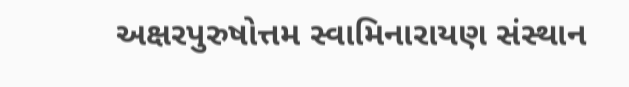અક્ષરપુરુષોત્તમ સ્વામિનારાયણ સંસ્થાન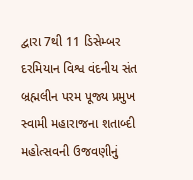દ્વારા 7થી 11 ડિસેમ્બર દરમિયાન વિશ્વ વંદનીય સંત બ્રહ્મલીન પરમ પૂજ્ય પ્રમુખ સ્વામી મહારાજના શતાબ્દી મહોત્સવની ઉજવણીનું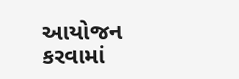આયોજન કરવામાં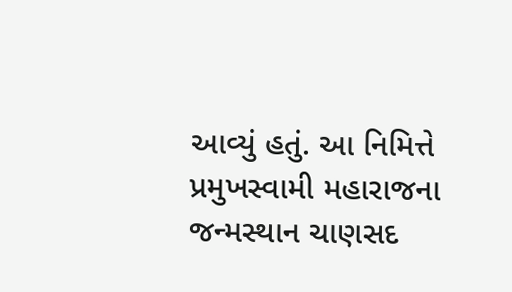આવ્યું હતું. આ નિમિત્તે પ્રમુખસ્વામી મહારાજના જન્મસ્થાન ચાણસદ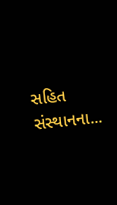સહિત સંસ્થાનના...